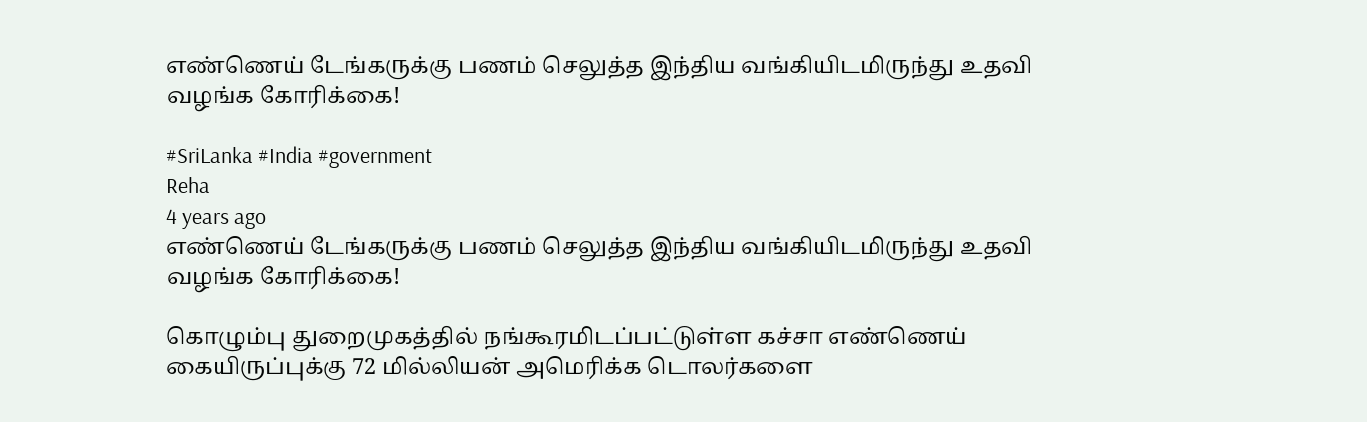எண்ணெய் டேங்கருக்கு பணம் செலுத்த இந்திய வங்கியிடமிருந்து உதவி வழங்க கோரிக்கை!

#SriLanka #India #government
Reha
4 years ago
எண்ணெய் டேங்கருக்கு பணம் செலுத்த இந்திய வங்கியிடமிருந்து உதவி வழங்க கோரிக்கை!

கொழும்பு துறைமுகத்தில் நங்கூரமிடப்பட்டுள்ள கச்சா எண்ணெய் கையிருப்புக்கு 72 மில்லியன் அமெரிக்க டொலர்களை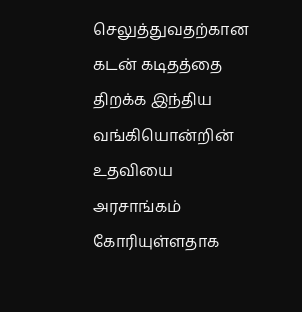செலுத்துவதற்கான கடன் கடிதத்தை திறக்க இந்திய வங்கியொன்றின் உதவியை அரசாங்கம் கோரியுள்ளதாக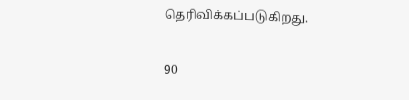தெரிவிக்கப்படுகிறது.

90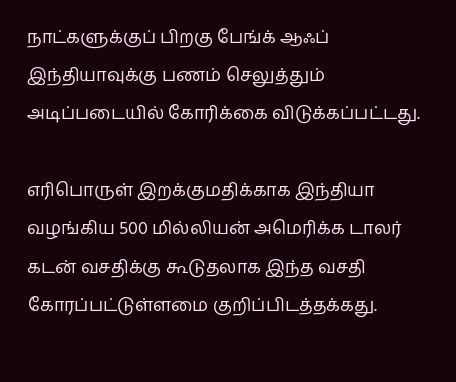நாட்களுக்குப் பிறகு பேங்க் ஆஃப் இந்தியாவுக்கு பணம் செலுத்தும் அடிப்படையில் கோரிக்கை விடுக்கப்பட்டது.

எரிபொருள் இறக்குமதிக்காக இந்தியா வழங்கிய 500 மில்லியன் அமெரிக்க டாலர் கடன் வசதிக்கு கூடுதலாக இந்த வசதி கோரப்பட்டுள்ளமை குறிப்பிடத்தக்கது.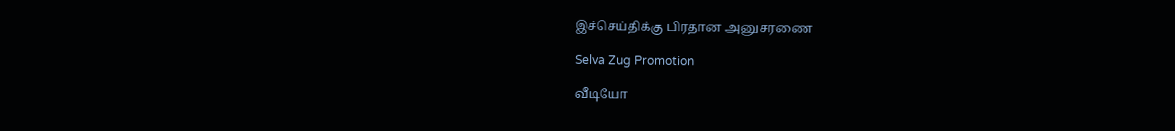இச்செய்திக்கு பிரதான அனுசரணை

Selva Zug Promotion

வீடியோ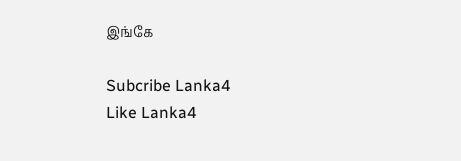இங்கே

Subcribe Lanka4
Like Lanka4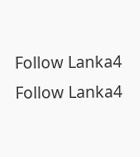Follow Lanka4
Follow Lanka4